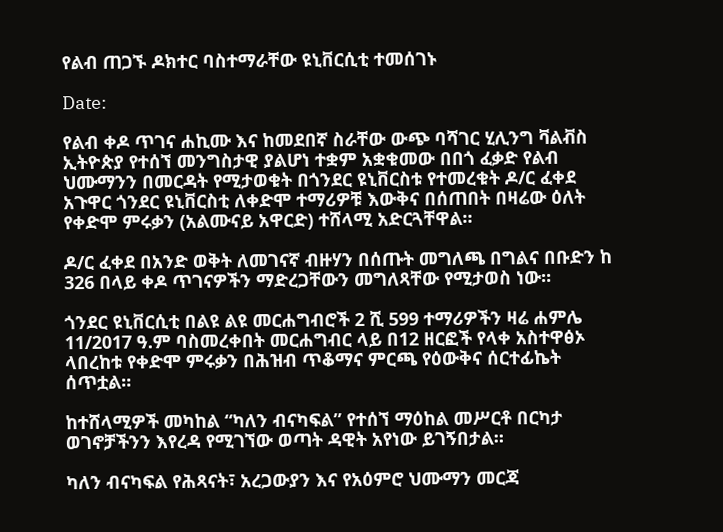የልብ ጠጋኙ ዶክተር ባስተማራቸው ዩኒቨርሲቲ ተመሰገኑ

Date:

የልብ ቀዶ ጥገና ሐኪሙ እና ከመደበኛ ስራቸው ውጭ ባሻገር ሂሊንግ ቫልቭስ ኢትዮጵያ የተሰኘ መንግስታዊ ያልሆነ ተቋም አቋቁመው በበጎ ፈቃድ የልብ ህሙማንን በመርዳት የሚታወቁት በጎንደር ዩኒቨርስቱ የተመረቁት ዶ/ር ፈቀደ አጉዋር ጎንደር ዩኒቨርስቲ ለቀድሞ ተማሪዎቹ እውቅና በሰጠበት በዛሬው ዕለት የቀድሞ ምሩቃን (አልሙናይ አዋርድ) ተሸላሚ አድርጓቸዋል።

ዶ/ር ፈቀደ በአንድ ወቅት ለመገናኛ ብዙሃን በሰጡት መግለጫ በግልና በቡድን ከ 326 በላይ ቀዶ ጥገናዎችን ማድረጋቸውን መግለጻቸው የሚታወስ ነው።

ጎንደር ዩኒቨርሲቲ በልዩ ልዩ መርሐግብሮች 2 ሺ 599 ተማሪዎችን ዛሬ ሐምሌ 11/2017 ዓ.ም ባስመረቀበት መርሐግብር ላይ በ12 ዘርፎች የላቀ አስተዋፅኦ ላበረከቱ የቀድሞ ምሩቃን በሕዝብ ጥቆማና ምርጫ የዕውቅና ሰርተፊኬት ሰጥቷል።

ከተሸላሚዎች መካከል “ካለን ብናካፍል” የተሰኘ ማዕከል መሥርቶ በርካታ ወገኖቻችንን እየረዳ የሚገኘው ወጣት ዳዊት አየነው ይገኝበታል።

ካለን ብናካፍል የሕጻናት፣ አረጋውያን እና የአዕምሮ ህሙማን መርጃ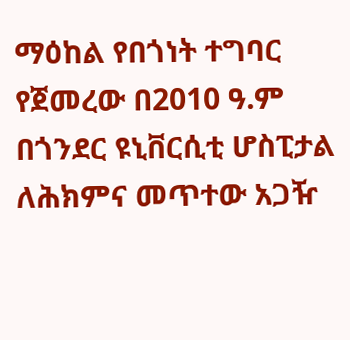ማዕከል የበጎነት ተግባር የጀመረው በ2010 ዓ.ም በጎንደር ዩኒቨርሲቲ ሆስፒታል ለሕክምና መጥተው አጋዥ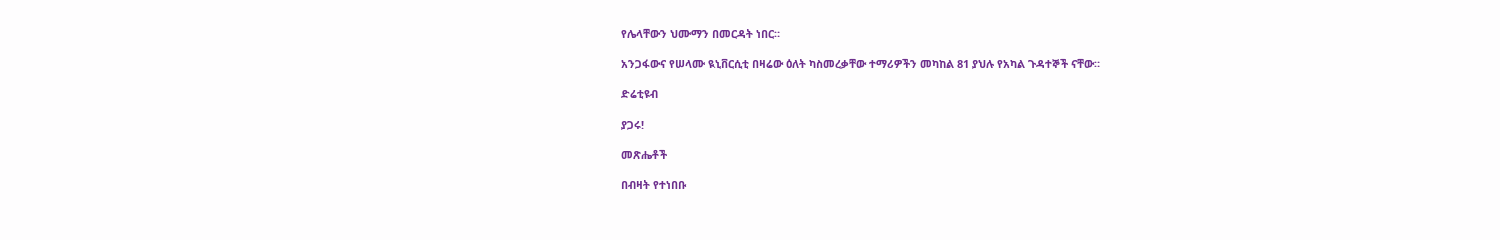የሌላቸውን ህሙማን በመርዳት ነበር።

አንጋፋውና የሠላሙ ዪኒቨርሲቲ በዛሬው ዕለት ካስመረቃቸው ተማሪዎችን መካከል 81 ያህሉ የአካል ጉዳተኞች ናቸው።

ድሬቲዩብ

ያጋሩ!

መጽሔቶች

በብዛት የተነበቡ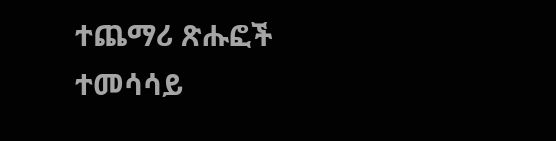ተጨማሪ ጽሑፎች
ተመሳሳይ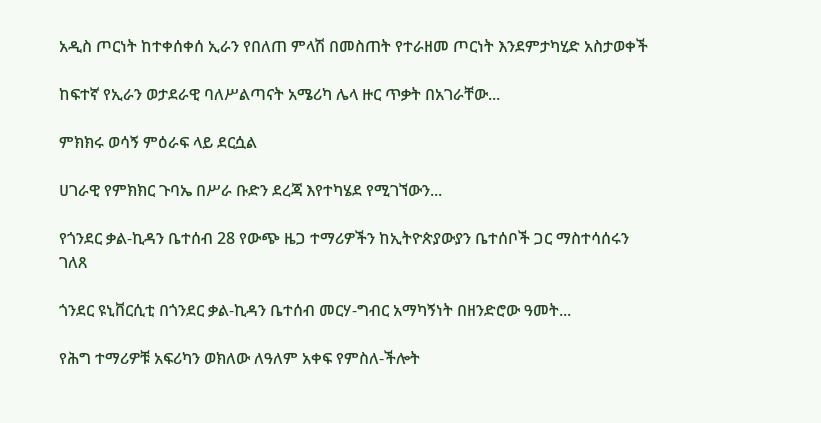አዲስ ጦርነት ከተቀሰቀሰ ኢራን የበለጠ ምላሽ በመስጠት የተራዘመ ጦርነት እንደምታካሂድ አስታወቀች

ከፍተኛ የኢራን ወታደራዊ ባለሥልጣናት አሜሪካ ሌላ ዙር ጥቃት በአገራቸው...

ምክክሩ ወሳኝ ምዕራፍ ላይ ደርሷል

ሀገራዊ የምክክር ጉባኤ በሥራ ቡድን ደረጃ እየተካሄደ የሚገኘውን...

የጎንደር ቃል-ኪዳን ቤተሰብ 28 የውጭ ዜጋ ተማሪዎችን ከኢትዮጵያውያን ቤተሰቦች ጋር ማስተሳሰሩን ገለጸ

ጎንደር ዩኒቨርሲቲ በጎንደር ቃል-ኪዳን ቤተሰብ መርሃ-ግብር አማካኝነት በዘንድሮው ዓመት...

የሕግ ተማሪዎቹ አፍሪካን ወክለው ለዓለም አቀፍ የምስለ-ችሎት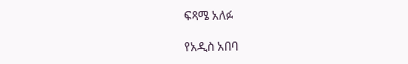ፍጻሜ አለፉ

የአዲስ አበባ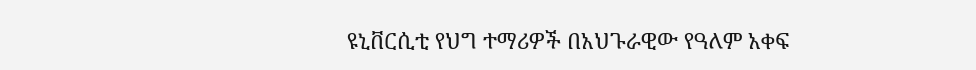ዩኒቨርሲቲ የህግ ተማሪዎች በአህጉራዊው የዓለም አቀፍ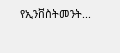የኢንቨስትመንት...